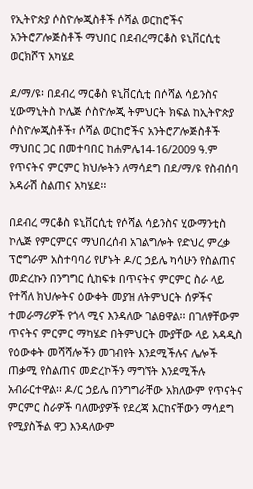የኢትዮጵያ ሶስዮሎጂስቶች ሶሻል ወርከሮችና አንትሮፖሎጅስቶች ማህበር በደብረማርቆስ ዩኒቨርሲቲ ወርክሾፕ አካሄደ

ደ/ማ/ዩ፡ በደብረ ማርቆስ ዩኒቨርሲቲ በሶሻል ሳይንስና ሂውማኒትስ ኮሌጅ ሶስዮሎጂ ትምህርት ክፍል ከኢትዮጵያ ሶስዮሎጂስቶች፣ ሶሻል ወርከሮችና አንትሮፖሎጅስቶች ማህበር ጋር በመተባበር ከሐምሌ14-16/2009 ዓ.ም የጥናትና ምርምር ክህሎትን ለማሳደግ በደ/ማ/ዩ የስብሰባ አዳራሽ ስልጠና አካሄደ፡፡

በደብረ ማርቆስ ዩኒቨርሲቲ የሶሻል ሳይንስና ሂውማንቲስ ኮሌጅ የምርምርና ማህበረሰብ አገልግሎት የድህረ ምረቃ ፕሮግራም አስተባባሪ የሆኑት ዶ/ር ኃይሌ ካሳሁን የስልጠና መድረኩን በንግግር ሲከፍቱ በጥናትና ምርምር ስራ ላይ የተሻለ ክህሎትና ዕውቀት መያዝ ለትምህርት ሰዎችና ተመራማሪዎች የጎላ ሚና እንዳለው ገልፀዋል፡፡ በገለፃቸውም ጥናትና ምርምር ማካሄድ በትምህርት ሙያቸው ላይ አዳዲስ የዕውቀት መሻሻሎችን መገብየት እንደሚችሉና ሌሎች ጠቃሚ የስልጠና መድረኮችን ማግኘት እንደሚችሉ አብራርተዋል፡፡ ዶ/ር ኃይሌ በንግግራቸው አክለውም የጥናትና ምርምር ስራዎች ባለሙያዎች የደረጃ እርከናቸውን ማሳደግ የሚያስችል ዋጋ እንዳለውም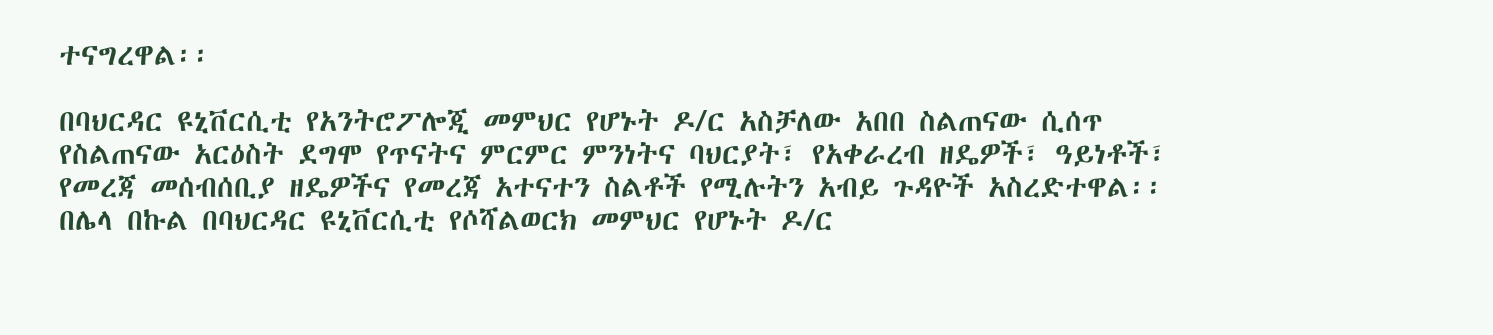ተናግረዋል፡፡

በባህርዳር ዩኒቨርሲቲ የአንትሮፖሎጂ መምህር የሆኑት ዶ/ር አስቻለው አበበ ስልጠናው ሲሰጥ የስልጠናው አርዕስት ደግሞ የጥናትና ምርምር ምንነትና ባህርያት፣ የአቀራረብ ዘዴዎች፣ ዓይነቶች፣ የመረጃ መሰብሰቢያ ዘዴዎችና የመረጃ አተናተን ስልቶች የሚሉትን አብይ ጉዳዮች አስረድተዋል፡፡ በሌላ በኩል በባህርዳር ዩኒቨርሲቲ የሶሻልወርክ መምህር የሆኑት ዶ/ር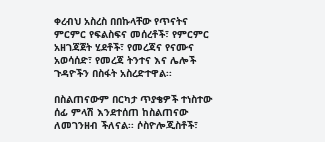ቀረብህ አስረስ በበኩላቸው የጥናትና ምርምር የፍልስፍና መሰረቶች፣ የምርምር አዘገጃጀት ሂደቶች፣ የመረጃና የናሙና አወሳሰድ፣ የመረጃ ትንተና እና ሌሎች ጉዳዮችን በስፋት አስረድተዋል፡፡

በስልጠናውም በርካታ ጥያቄዎች ተነስተው ሰፊ ምላሽ እንደተሰጠ ከስልጠናው ለመገንዘብ ችለናል፡፡ ሶስዮሎጂስቶች፣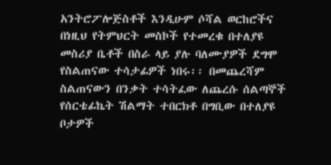አንትሮፖሎጅስቶች እንዲሁም ሶሻል ወርከሮችና በነዚህ የትምህርት መስኮች የተመረቁ በተለያዩ መስሪያ ቤቶች በስራ ላይ ያሉ ባለሙያዎች ደግሞ የስልጠናው ተሳታፊዎች ነበሩ፡፡ በመጨረሻም ስልጠናውን በንቃት ተሳትፈው ለጨረሱ ሰልጣኞች የሰርቴፊኬት ሽልማት ተበርክቶ በግቢው በተለያዩ ቦታዎች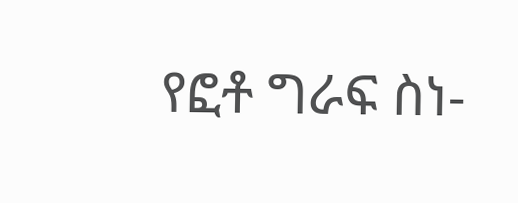የፎቶ ግራፍ ስነ-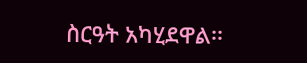ስርዓት አካሂደዋል፡፡